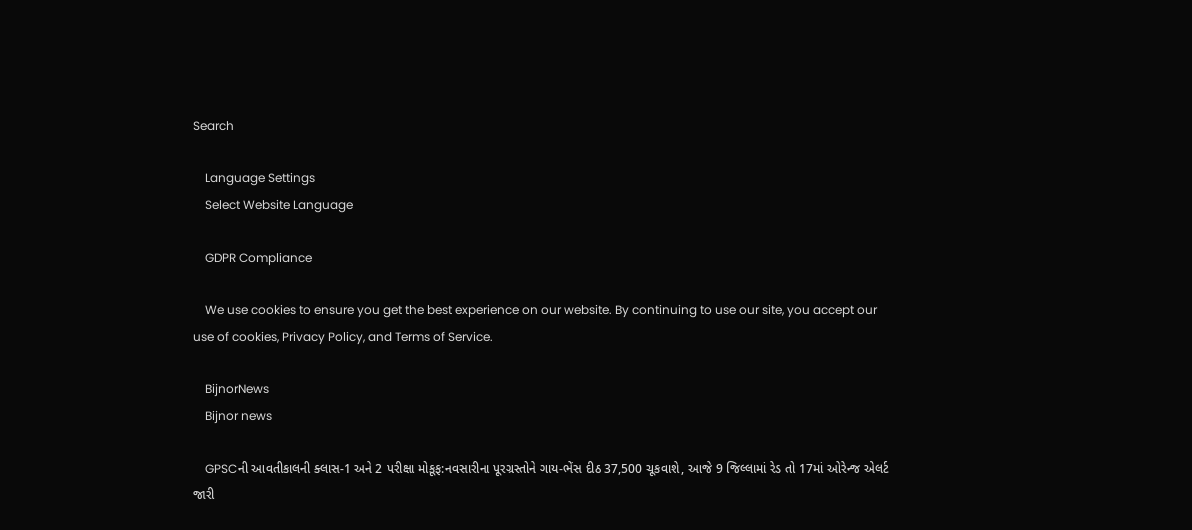Search

    Language Settings
    Select Website Language

    GDPR Compliance

    We use cookies to ensure you get the best experience on our website. By continuing to use our site, you accept our use of cookies, Privacy Policy, and Terms of Service.

    BijnorNews
    Bijnor news

    GPSCની આવતીકાલની ક્લાસ-1 અને 2 પરીક્ષા મોકૂફ:નવસારીના પૂરગ્રસ્તોને ગાય-ભેંસ દીઠ 37,500 ચૂકવાશે, આજે 9 જિલ્લામાં રેડ તો 17માં ઓરેન્જ એલર્ટ જારી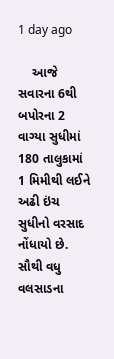1 day ago

    આજે સવારના 6થી બપોરના 2 વાગ્યા સુધીમાં 180 તાલુકામાં 1 મિમીથી લઈને અઢી ઇંચ સુધીનો વરસાદ નોંધાયો છે. સૌથી વધુ વલસાડના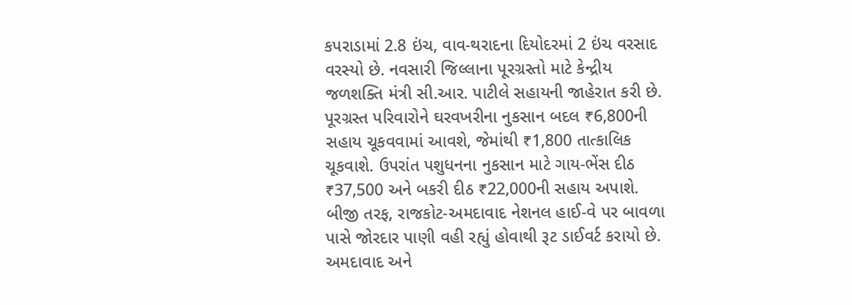કપરાડામાં 2.8 ઇંચ, વાવ-થરાદના દિયોદરમાં 2 ઇંચ વરસાદ વરસ્યો છે. નવસારી જિલ્લાના પૂરગ્રસ્તો માટે કેન્દ્રીય જળશક્તિ મંત્રી સી.આર. પાટીલે સહાયની જાહેરાત કરી છે. પૂરગ્રસ્ત પરિવારોને ઘરવખરીના નુકસાન બદલ ₹6,800ની સહાય ચૂકવવામાં આવશે, જેમાંથી ₹1,800 તાત્કાલિક ચૂકવાશે. ઉપરાંત પશુધનના નુકસાન માટે ગાય-ભેંસ દીઠ ₹37,500 અને બકરી દીઠ ₹22,000ની સહાય અપાશે. બીજી તરફ, રાજકોટ-અમદાવાદ નેશનલ હાઈ-વે પર બાવળા પાસે જોરદાર પાણી વહી રહ્યું હોવાથી રૂટ ડાઈવર્ટ કરાયો છે. અમદાવાદ અને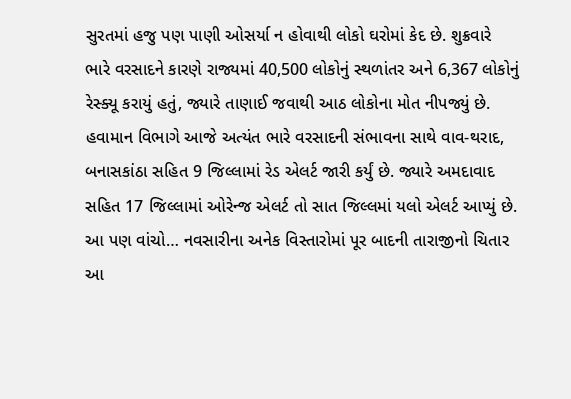સુરતમાં હજુ પણ પાણી ઓસર્યા ન હોવાથી લોકો ઘરોમાં કેદ છે. શુક્રવારે ભારે વરસાદને કારણે રાજ્યમાં 40,500 લોકોનું સ્થળાંતર અને 6,367 લોકોનું રેસ્ક્યૂ કરાયું હતું, જ્યારે તાણાઈ જવાથી આઠ લોકોના મોત નીપજ્યું છે. હવામાન વિભાગે આજે અત્યંત ભારે વરસાદની સંભાવના સાથે વાવ-થરાદ, બનાસકાંઠા સહિત 9 જિલ્લામાં રેડ એલર્ટ જારી કર્યું છે. જ્યારે અમદાવાદ સહિત 17 જિલ્લામાં ઓરેન્જ એલર્ટ તો સાત જિલ્લમાં યલો એલર્ટ આપ્યું છે. આ પણ વાંચો… નવસારીના અનેક વિસ્તારોમાં પૂર બાદની તારાજીનો ચિતાર આ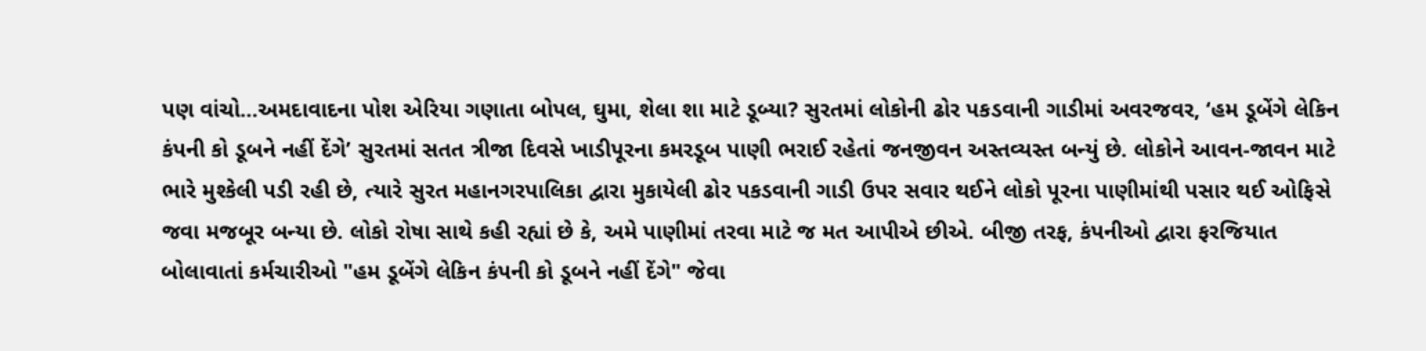પણ વાંચો…અમદાવાદના પોશ એરિયા ગણાતા બોપલ, ઘુમા, શેલા શા માટે ડૂબ્યા? સુરતમાં લોકોની ઢોર પકડવાની ગાડીમાં અવરજવર, ‘હમ ડૂબેંગે લેકિન કંપની કો ડૂબને નહીં દેંગે’ સુરતમાં સતત ત્રીજા દિવસે ખાડીપૂરના કમરડૂબ પાણી ભરાઈ રહેતાં જનજીવન અસ્તવ્યસ્ત બન્યું છે. લોકોને આવન-જાવન માટે ભારે મુશ્કેલી પડી રહી છે, ત્યારે સુરત મહાનગરપાલિકા દ્વારા મુકાયેલી ઢોર પકડવાની ગાડી ઉપર સવાર થઈને લોકો પૂરના પાણીમાંથી પસાર થઈ ઓફિસે જવા મજબૂર બન્યા છે. લોકો રોષા સાથે કહી રહ્યાં છે કે, અમે પાણીમાં તરવા માટે જ મત આપીએ છીએ. બીજી તરફ, કંપનીઓ દ્વારા ફરજિયાત બોલાવાતાં કર્મચારીઓ "હમ ડૂબેંગે લેકિન કંપની કો ડૂબને નહીં દેંગે" જેવા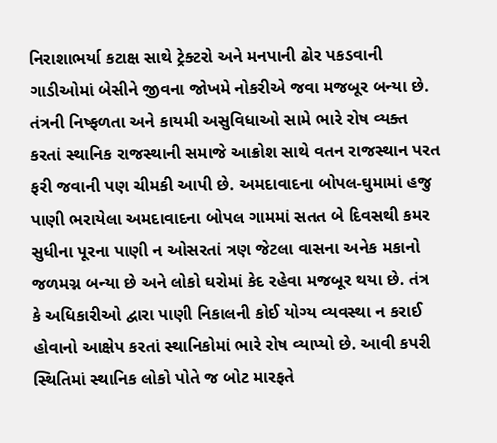નિરાશાભર્યા કટાક્ષ સાથે ટ્રેક્ટરો અને મનપાની ઢોર પકડવાની ગાડીઓમાં બેસીને જીવના જોખમે નોકરીએ જવા મજબૂર બન્યા છે. તંત્રની નિષ્ફળતા અને કાયમી અસુવિધાઓ સામે ભારે રોષ વ્યક્ત કરતાં સ્થાનિક રાજસ્થાની સમાજે આક્રોશ સાથે વતન રાજસ્થાન પરત ફરી જવાની પણ ચીમકી આપી છે. અમદાવાદના બોપલ-ઘુમામાં હજુ પાણી ભરાયેલા અમદાવાદના બોપલ ગામમાં સતત બે દિવસથી કમર સુધીના પૂરના પાણી ન ઓસરતાં ત્રણ જેટલા વાસના અનેક મકાનો જળમગ્ન બન્યા છે અને લોકો ઘરોમાં કેદ રહેવા મજબૂર થયા છે. તંત્ર કે અધિકારીઓ દ્વારા પાણી નિકાલની કોઈ યોગ્ય વ્યવસ્થા ન કરાઈ હોવાનો આક્ષેપ કરતાં સ્થાનિકોમાં ભારે રોષ વ્યાપ્યો છે. આવી કપરી સ્થિતિમાં સ્થાનિક લોકો પોતે જ બોટ મારફતે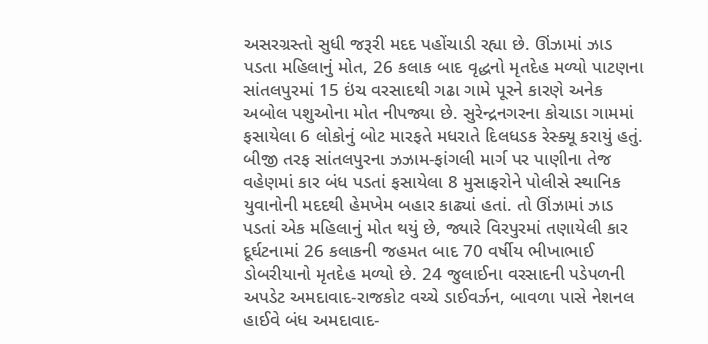અસરગ્રસ્તો સુધી જરૂરી મદદ પહોંચાડી રહ્યા છે. ઊંઝામાં ઝાડ પડતા મહિલાનું મોત, 26 કલાક બાદ વૃદ્ધનો મૃતદેહ મળ્યો પાટણના સાંતલપુરમાં 15 ઇંચ વરસાદથી ગઢા ગામે પૂરને કારણે અનેક અબોલ પશુઓના મોત નીપજ્યા છે. સુરેન્દ્રનગરના કોચાડા ગામમાં ફસાયેલા 6 લોકોનું બોટ મારફતે મધરાતે દિલધડક રેસ્ક્યૂ કરાયું હતું. બીજી તરફ સાંતલપુરના ઝઝામ-ફાંગલી માર્ગ પર પાણીના તેજ વહેણમાં કાર બંધ પડતાં ફસાયેલા 8 મુસાફરોને પોલીસે સ્થાનિક યુવાનોની મદદથી હેમખેમ બહાર કાઢ્યાં હતાં. તો ઊંઝામાં ઝાડ પડતાં એક મહિલાનું મોત થયું છે, જ્યારે વિરપુરમાં તણાયેલી કાર દૂર્ઘટનામાં 26 કલાકની જહમત બાદ 70 વર્ષીય ભીખાભાઈ ડોબરીયાનો મૃતદેહ મળ્યો છે. 24 જુલાઈના વરસાદની પડેપળની અપડેટ અમદાવાદ-રાજકોટ વચ્ચે ડાઈવર્ઝન, બાવળા પાસે નેશનલ હાઈવે બંધ અમદાવાદ-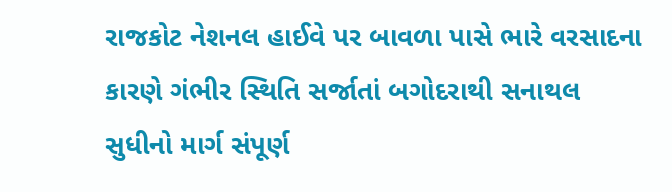રાજકોટ નેશનલ હાઈવે પર બાવળા પાસે ભારે વરસાદના કારણે ગંભીર સ્થિતિ સર્જાતાં બગોદરાથી સનાથલ સુધીનો માર્ગ સંપૂર્ણ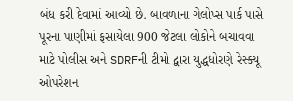બંધ કરી દેવામાં આવ્યો છે. બાવળાના ગેલોપ્સ પાર્ક પાસે પૂરના પાણીમાં ફસાયેલા 900 જેટલા લોકોને બચાવવા માટે પોલીસ અને SDRFની ટીમો દ્વારા યુદ્ધધોરણે રેસ્ક્યૂ ઓપરેશન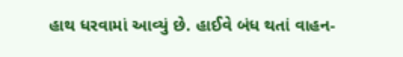હાથ ધરવામાં આવ્યું છે. હાઈવે બંધ થતાં વાહન-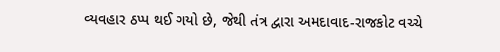વ્યવહાર ઠપ્પ થઈ ગયો છે, જેથી તંત્ર દ્વારા અમદાવાદ-રાજકોટ વચ્ચે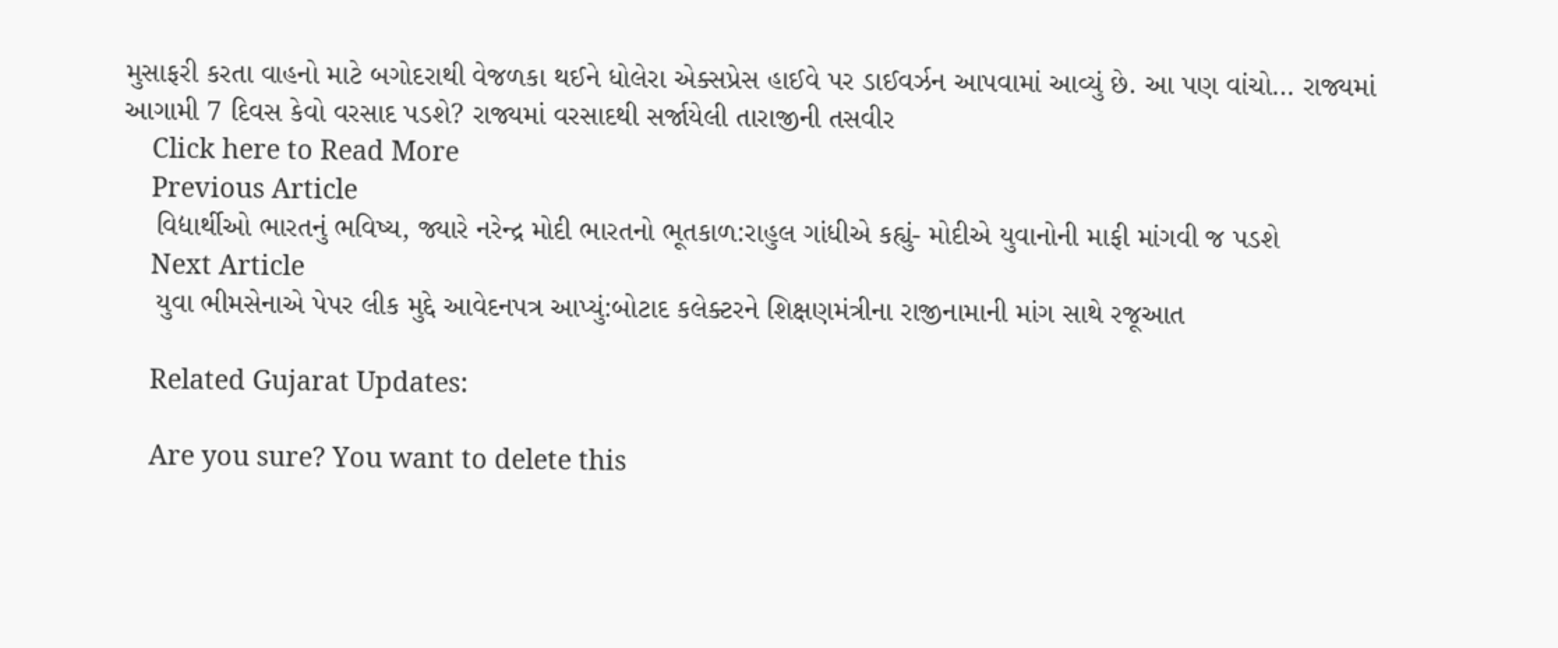મુસાફરી કરતા વાહનો માટે બગોદરાથી વેજળકા થઈને ધોલેરા એક્સપ્રેસ હાઈવે પર ડાઈવર્ઝન આપવામાં આવ્યું છે. આ પણ વાંચો… રાજ્યમાં આગામી 7 દિવસ કેવો વરસાદ પડશે? રાજ્યમાં વરસાદથી સર્જાયેલી તારાજીની તસવીર
    Click here to Read More
    Previous Article
    વિદ્યાર્થીઓ ભારતનું ભવિષ્ય, જ્યારે નરેન્દ્ર મોદી ભારતનો ભૂતકાળ:રાહુલ ગાંધીએ કહ્યું- મોદીએ યુવાનોની માફી માંગવી જ પડશે
    Next Article
    યુવા ભીમસેનાએ પેપર લીક મુદ્દે આવેદનપત્ર આપ્યું:બોટાદ કલેક્ટરને શિક્ષણમંત્રીના રાજીનામાની માંગ સાથે રજૂઆત

    Related Gujarat Updates:

    Are you sure? You want to delete this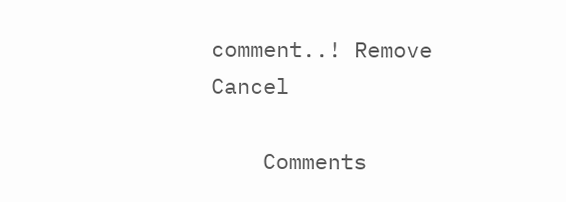comment..! Remove Cancel

    Comments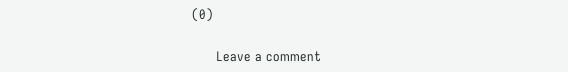(0)

      Leave a comment